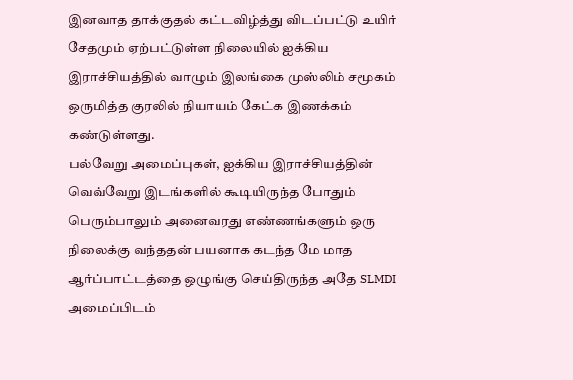இனவாத தாக்குதல் கட்டவிழ்த்து விடப்பட்டு உயிர் சேதமும் ஏற்பட்டுள்ள நிலையில் ஐக்கிய இராச்சியத்தில் வாழும் இலங்கை முஸ்லிம் சமூகம் ஒருமித்த குரலில் நியாயம் கேட்க இணக்கம் கண்டுள்ளது.
பல்வேறு அமைப்புகள், ஐக்கிய இராச்சியத்தின் வெவ்வேறு இடங்களில் கூடியிருந்த போதும் பெரும்பாலும் அனைவரது எண்ணங்களும் ஒரு நிலைக்கு வந்ததன் பயனாக கடந்த மே மாத ஆர்ப்பாட்டத்தை ஒழுங்கு செய்திருந்த அதே SLMDI அமைப்பிடம்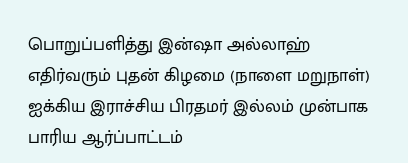பொறுப்பளித்து இன்ஷா அல்லாஹ் எதிர்வரும் புதன் கிழமை (நாளை மறுநாள்) ஐக்கிய இராச்சிய பிரதமர் இல்லம் முன்பாக பாரிய ஆர்ப்பாட்டம்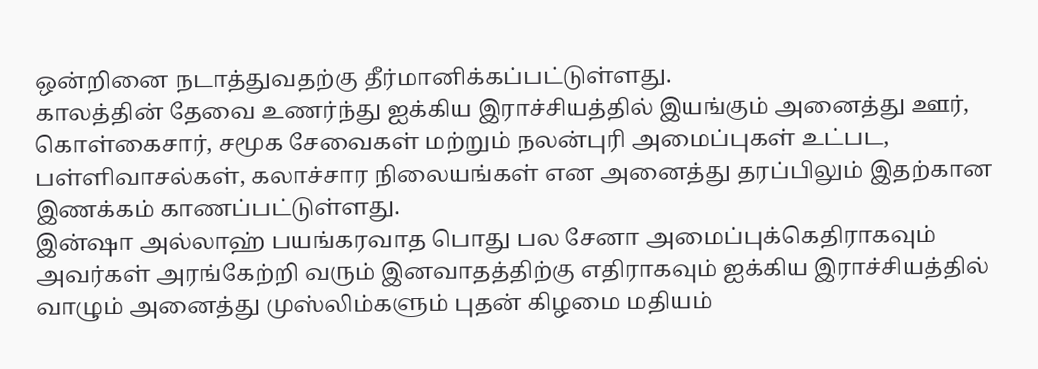ஒன்றினை நடாத்துவதற்கு தீர்மானிக்கப்பட்டுள்ளது.
காலத்தின் தேவை உணர்ந்து ஐக்கிய இராச்சியத்தில் இயங்கும் அனைத்து ஊர், கொள்கைசார், சமூக சேவைகள் மற்றும் நலன்புரி அமைப்புகள் உட்பட, பள்ளிவாசல்கள், கலாச்சார நிலையங்கள் என அனைத்து தரப்பிலும் இதற்கான இணக்கம் காணப்பட்டுள்ளது.
இன்ஷா அல்லாஹ் பயங்கரவாத பொது பல சேனா அமைப்புக்கெதிராகவும் அவர்கள் அரங்கேற்றி வரும் இனவாதத்திற்கு எதிராகவும் ஐக்கிய இராச்சியத்தில் வாழும் அனைத்து முஸ்லிம்களும் புதன் கிழமை மதியம்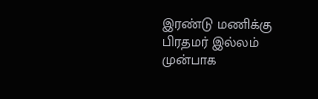இரண்டு மணிக்கு பிரதமர் இல்லம் முன்பாக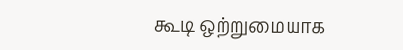கூடி ஒற்றுமையாக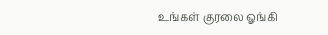உங்கள் குரலை ஓங்கி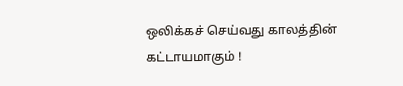ஒலிக்கச் செய்வது காலத்தின் கட்டாயமாகும் !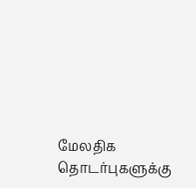மேலதிக தொடர்புகளுக்கு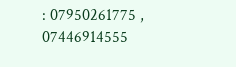: 07950261775 , 07446914555